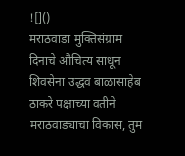![]()
मराठवाडा मुक्तिसंग्राम दिनाचे औचित्य साधून शिवसेना उद्धव बाळासाहेब ठाकरे पक्षाच्या वतीने मराठवाड्याचा विकास, तुम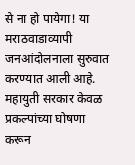से ना हो पायेगा! या मराठवाडाव्यापी जनआंदोलनाला सुरुवात करण्यात आली आहे. महायुती सरकार केवळ प्रकल्पांच्या घोषणा करून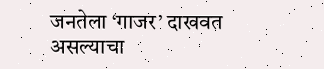जनतेला ‘गाजर’ दाखवत असल्याचा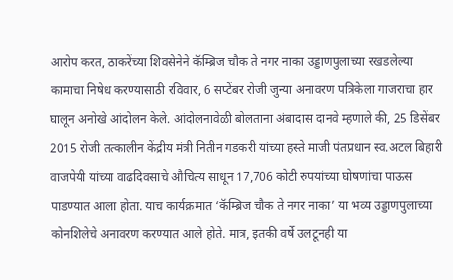आरोप करत, ठाकरेंच्या शिवसेनेने कॅम्ब्रिज चौक ते नगर नाका उड्डाणपुलाच्या रखडलेल्या कामाचा निषेध करण्यासाठी रविवार, 6 सप्टेंबर रोजी जुन्या अनावरण पत्रिकेला गाजराचा हार घालून अनोखे आंदोलन केले. आंदोलनावेळी बोलताना अंबादास दानवे म्हणाले की, 25 डिसेंबर 2015 रोजी तत्कालीन केंद्रीय मंत्री नितीन गडकरी यांच्या हस्ते माजी पंतप्रधान स्व.अटल बिहारी वाजपेयी यांच्या वाढदिवसाचे औचित्य साधून 17,706 कोटी रुपयांच्या घोषणांचा पाऊस पाडण्यात आला होता. याच कार्यक्रमात ‘कॅम्ब्रिज चौक ते नगर नाका’ या भव्य उड्डाणपुलाच्या कोनशिलेचे अनावरण करण्यात आले होते. मात्र, इतकी वर्षे उलटूनही या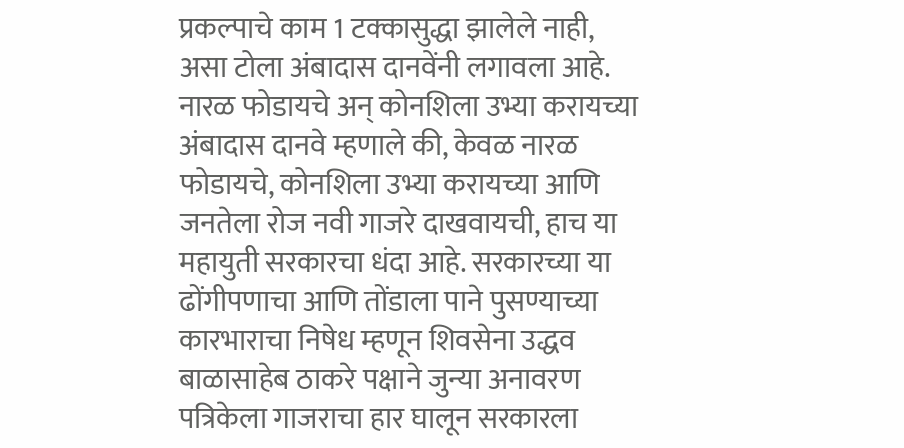प्रकल्पाचे काम 1 टक्कासुद्धा झालेले नाही, असा टोला अंबादास दानवेंनी लगावला आहे. नारळ फोडायचे अन् कोनशिला उभ्या करायच्या अंबादास दानवे म्हणाले की, केवळ नारळ फोडायचे, कोनशिला उभ्या करायच्या आणि जनतेला रोज नवी गाजरे दाखवायची, हाच या महायुती सरकारचा धंदा आहे. सरकारच्या या ढोंगीपणाचा आणि तोंडाला पाने पुसण्याच्या कारभाराचा निषेध म्हणून शिवसेना उद्धव बाळासाहेब ठाकरे पक्षाने जुन्या अनावरण पत्रिकेला गाजराचा हार घालून सरकारला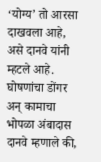‘योग्य’ तो आरसा दाखवला आहे, असे दानवे यांनी म्हटले आहे. घोषणांचा डोंगर अन् कामाचा भोपळा अंबादास दानवे म्हणाले की,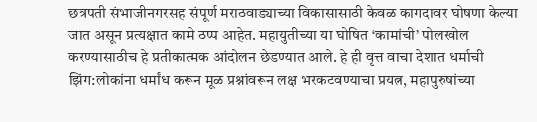छत्रपती संभाजीनगरसह संपूर्ण मराठवाड्याच्या विकासासाठी केवळ कागदावर घोषणा केल्या जात असून प्रत्यक्षात कामे ठप्प आहेत. महायुतीच्या या घोषित ‘कामांची’ पोलखोल करण्यासाठीच हे प्रतीकात्मक आंदोलन छेडण्यात आले. हे ही वृत्त वाचा देशात धर्माची झिंग:लोकांना धर्मांध करून मूळ प्रश्नांवरून लक्ष भरकटवण्याचा प्रयत्न, महापुरुषांच्या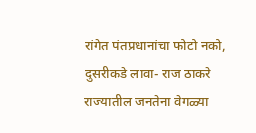रांगेत पंतप्रधानांचा फोटो नको, दुसरीकडे लावा- राज ठाकरे
राज्यातील जनतेना वेगळ्या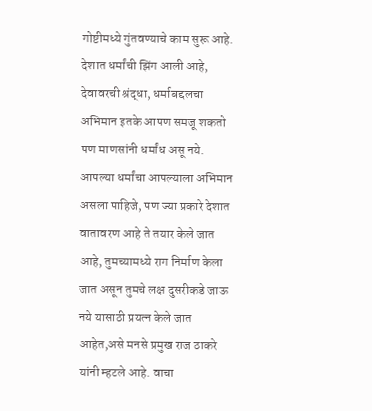गोष्टीमध्ये गुंतवण्याचे काम सुरू आहे. देशात धर्मांची झिंग आली आहे, देवावरची श्रंद्धा, धर्माबद्दलचा अभिमान इतके आपण समजू शकतो पण माणसांनी धर्मांध असू नये. आपल्या धर्मांचा आपल्याला अभिमान असला पाहिजे, पण ज्या प्रकारे देशात वातावरण आहे ते तयार केले जात आहे, तुमच्यामध्ये राग निर्माण केला जात असून तुमचे लक्ष दुसरीकडे जाऊ नये यासाठी प्रयत्न केले जात आहेत,असे मनसे प्रमुख राज ठाकरे यांनी म्हटले आहे. वाचा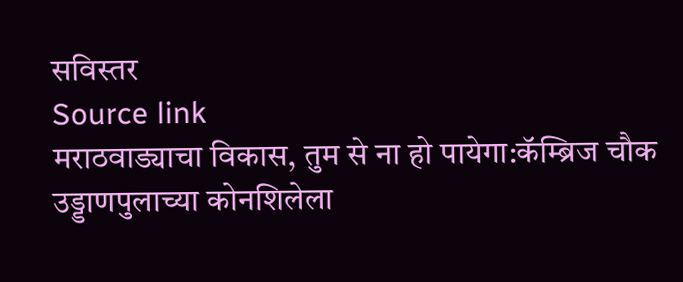सविस्तर
Source link
मराठवाड्याचा विकास, तुम से ना हो पायेगा:कॅम्ब्रिज चौक उड्डाणपुलाच्या कोनशिलेला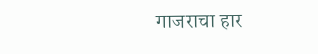गाजराचा हार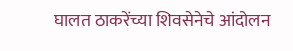घालत ठाकरेंच्या शिवसेनेचे आंदोलन